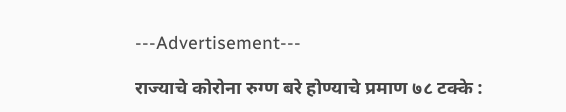---Advertisement---

राज्याचे कोरोना रुग्ण बरे होण्याचे प्रमाण ७८ टक्के :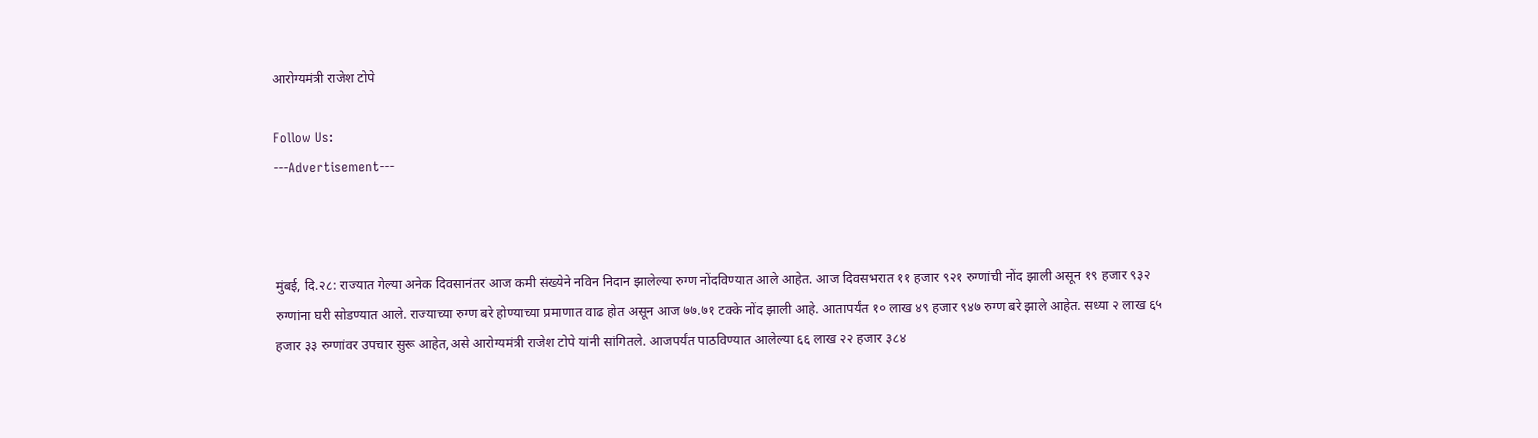आरोग्यमंत्री राजेश टोपे

Follow Us:
---Advertisement---



मुंबई, दि.२८: राज्यात गेल्या अनेक दिवसानंतर आज कमी संख्येने नविन निदान झालेल्या रुग्ण नोंदविण्यात आले आहेत. आज दिवसभरात ११ हजार ९२१ रुग्णांची नोंद झाली असून १९ हजार ९३२ रुग्णांना घरी सोडण्यात आले. राज्याच्या रुग्ण बरे होण्याच्या प्रमाणात वाढ होत असून आज ७७.७१ टक्के नोंद झाली आहे. आतापर्यंत १० लाख ४९ हजार ९४७ रुग्ण बरे झाले आहेत. सध्या २ लाख ६५ हजार ३३ रुग्णांवर उपचार सुरू आहेत,असे आरोग्यमंत्री राजेश टोपे यांनी सांगितले. आजपर्यंत पाठविण्यात आलेल्या ६६ लाख २२ हजार ३८४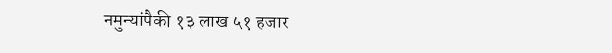नमुन्यांपैकी १३ लाख ५१ हजार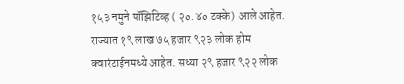१५३ नमुने पॉझिटिव्ह ( २०.४० टक्के) आले आहेत. राज्यात १९ लाख ७५ हजार ९२३ लोक होम क्वारंटाईनमध्ये आहेत. सध्या २९ हजार ९२२ लोक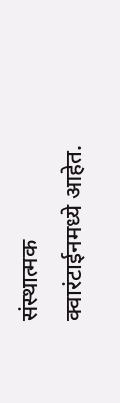संस्थात्मक क्वारंटाईनमध्ये आहेत.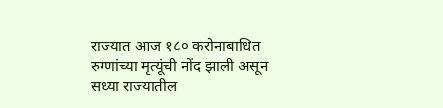राज्यात आज १८० करोनाबाधित रुग्णांच्या मृत्यूंची नोंद झाली असून सध्या राज्यातील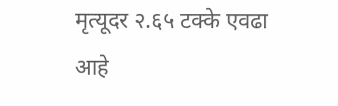मृत्यूदर २.६५ टक्के एवढा आहे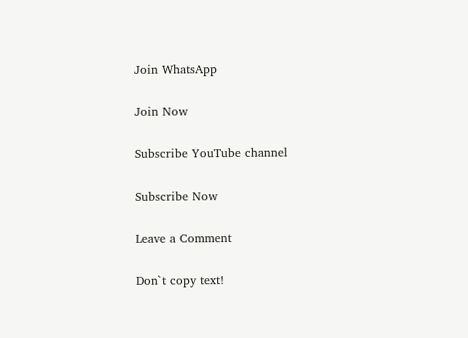Join WhatsApp

Join Now

Subscribe YouTube channel

Subscribe Now

Leave a Comment

Don`t copy text!